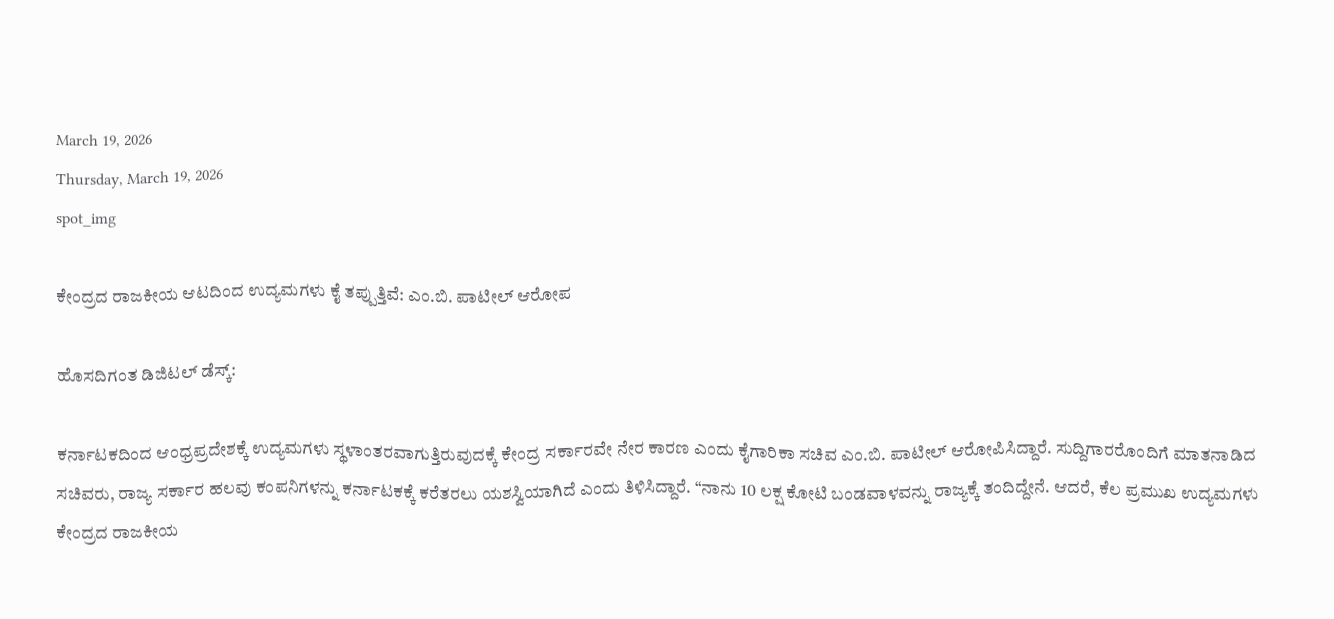March 19, 2026
Thursday, March 19, 2026
spot_img

ಕೇಂದ್ರದ ರಾಜಕೀಯ ಆಟದಿಂದ ಉದ್ಯಮಗಳು ಕೈ ತಪ್ಪುತ್ತಿವೆ: ಎಂ.ಬಿ. ಪಾಟೀಲ್ ಆರೋಪ

ಹೊಸದಿಗಂತ ಡಿಜಿಟಲ್ ಡೆಸ್ಕ್:

ಕರ್ನಾಟಕದಿಂದ ಆಂಧ್ರಪ್ರದೇಶಕ್ಕೆ ಉದ್ಯಮಗಳು ಸ್ಥಳಾಂತರವಾಗುತ್ತಿರುವುದಕ್ಕೆ ಕೇಂದ್ರ ಸರ್ಕಾರವೇ ನೇರ ಕಾರಣ ಎಂದು ಕೈಗಾರಿಕಾ ಸಚಿವ ಎಂ.ಬಿ. ಪಾಟೀಲ್ ಆರೋಪಿಸಿದ್ದಾರೆ. ಸುದ್ದಿಗಾರರೊಂದಿಗೆ ಮಾತನಾಡಿದ ಸಚಿವರು, ರಾಜ್ಯ ಸರ್ಕಾರ ಹಲವು ಕಂಪನಿಗಳನ್ನು ಕರ್ನಾಟಕಕ್ಕೆ ಕರೆತರಲು ಯಶಸ್ವಿಯಾಗಿದೆ ಎಂದು ತಿಳಿಸಿದ್ದಾರೆ. “ನಾನು 10 ಲಕ್ಷ ಕೋಟಿ ಬಂಡವಾಳವನ್ನು ರಾಜ್ಯಕ್ಕೆ ತಂದಿದ್ದೇನೆ. ಆದರೆ, ಕೆಲ ಪ್ರಮುಖ ಉದ್ಯಮಗಳು ಕೇಂದ್ರದ ರಾಜಕೀಯ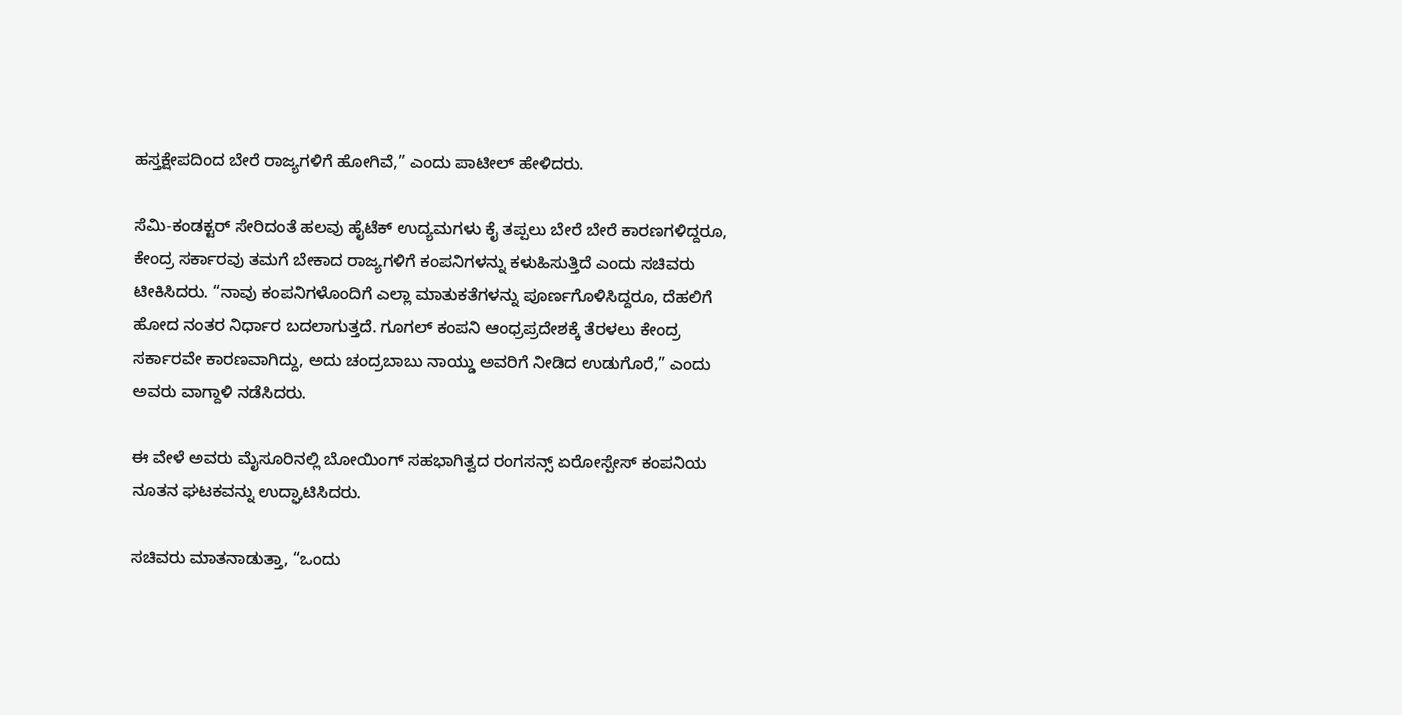ಹಸ್ತಕ್ಷೇಪದಿಂದ ಬೇರೆ ರಾಜ್ಯಗಳಿಗೆ ಹೋಗಿವೆ,” ಎಂದು ಪಾಟೀಲ್ ಹೇಳಿದರು.

ಸೆಮಿ-ಕಂಡಕ್ಟರ್‌ ಸೇರಿದಂತೆ ಹಲವು ಹೈಟೆಕ್ ಉದ್ಯಮಗಳು ಕೈ ತಪ್ಪಲು ಬೇರೆ ಬೇರೆ ಕಾರಣಗಳಿದ್ದರೂ, ಕೇಂದ್ರ ಸರ್ಕಾರವು ತಮಗೆ ಬೇಕಾದ ರಾಜ್ಯಗಳಿಗೆ ಕಂಪನಿಗಳನ್ನು ಕಳುಹಿಸುತ್ತಿದೆ ಎಂದು ಸಚಿವರು ಟೀಕಿಸಿದರು. “ನಾವು ಕಂಪನಿಗಳೊಂದಿಗೆ ಎಲ್ಲಾ ಮಾತುಕತೆಗಳನ್ನು ಪೂರ್ಣಗೊಳಿಸಿದ್ದರೂ, ದೆಹಲಿಗೆ ಹೋದ ನಂತರ ನಿರ್ಧಾರ ಬದಲಾಗುತ್ತದೆ. ಗೂಗಲ್ ಕಂಪನಿ ಆಂಧ್ರಪ್ರದೇಶಕ್ಕೆ ತೆರಳಲು ಕೇಂದ್ರ ಸರ್ಕಾರವೇ ಕಾರಣವಾಗಿದ್ದು, ಅದು ಚಂದ್ರಬಾಬು ನಾಯ್ಡು ಅವರಿಗೆ ನೀಡಿದ ಉಡುಗೊರೆ,” ಎಂದು ಅವರು ವಾಗ್ದಾಳಿ ನಡೆಸಿದರು.

ಈ ವೇಳೆ ಅವರು ಮೈಸೂರಿನಲ್ಲಿ ಬೋಯಿಂಗ್‌ ಸಹಭಾಗಿತ್ವದ ರಂಗಸನ್ಸ್ ಏರೋಸ್ಪೇಸ್ ಕಂಪನಿಯ ನೂತನ ಘಟಕವನ್ನು ಉದ್ಘಾಟಿಸಿದರು.

ಸಚಿವರು ಮಾತನಾಡುತ್ತಾ, “ಒಂದು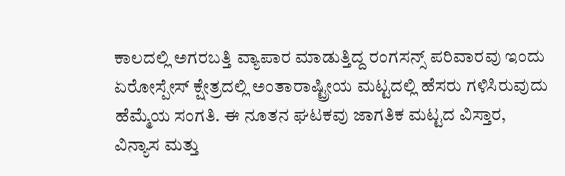ಕಾಲದಲ್ಲಿ ಅಗರಬತ್ತಿ ವ್ಯಾಪಾರ ಮಾಡುತ್ತಿದ್ದ ರಂಗಸನ್ಸ್ ಪರಿವಾರವು ಇಂದು ಏರೋಸ್ಪೇಸ್ ಕ್ಷೇತ್ರದಲ್ಲಿ ಅಂತಾರಾಷ್ಟ್ರೀಯ ಮಟ್ಟದಲ್ಲಿ ಹೆಸರು ಗಳಿಸಿರುವುದು ಹೆಮ್ಮೆಯ ಸಂಗತಿ. ಈ ನೂತನ ಘಟಕವು ಜಾಗತಿಕ ಮಟ್ಟದ ವಿಸ್ತಾರ, ವಿನ್ಯಾಸ ಮತ್ತು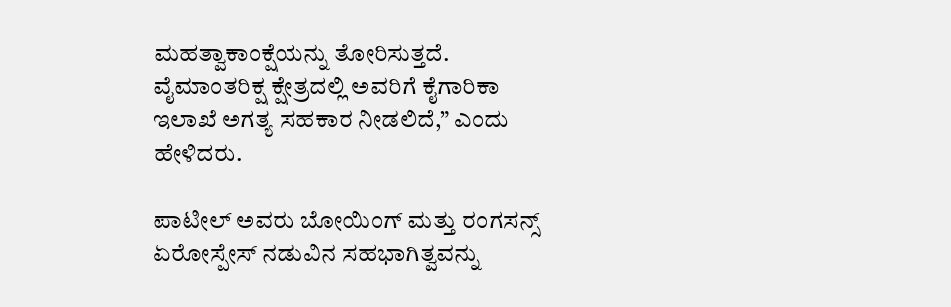ಮಹತ್ವಾಕಾಂಕ್ಷೆಯನ್ನು ತೋರಿಸುತ್ತದೆ. ವೈಮಾಂತರಿಕ್ಷ ಕ್ಷೇತ್ರದಲ್ಲಿ ಅವರಿಗೆ ಕೈಗಾರಿಕಾ ಇಲಾಖೆ ಅಗತ್ಯ ಸಹಕಾರ ನೀಡಲಿದೆ,” ಎಂದು ಹೇಳಿದರು.

ಪಾಟೀಲ್ ಅವರು ಬೋಯಿಂಗ್‌ ಮತ್ತು ರಂಗಸನ್ಸ್‌ ಏರೋಸ್ಪೇಸ್‌ ನಡುವಿನ ಸಹಭಾಗಿತ್ವವನ್ನು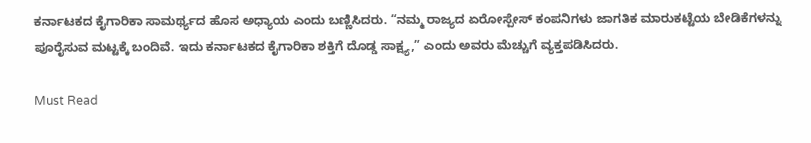ಕರ್ನಾಟಕದ ಕೈಗಾರಿಕಾ ಸಾಮರ್ಥ್ಯದ ಹೊಸ ಅಧ್ಯಾಯ ಎಂದು ಬಣ್ಣಿಸಿದರು. “ನಮ್ಮ ರಾಜ್ಯದ ಏರೋಸ್ಪೇಸ್‌ ಕಂಪನಿಗಳು ಜಾಗತಿಕ ಮಾರುಕಟ್ಟೆಯ ಬೇಡಿಕೆಗಳನ್ನು ಪೂರೈಸುವ ಮಟ್ಟಕ್ಕೆ ಬಂದಿವೆ. ಇದು ಕರ್ನಾಟಕದ ಕೈಗಾರಿಕಾ ಶಕ್ತಿಗೆ ದೊಡ್ಡ ಸಾಕ್ಷ್ಯ,” ಎಂದು ಅವರು ಮೆಚ್ಚುಗೆ ವ್ಯಕ್ತಪಡಿಸಿದರು.

Must Read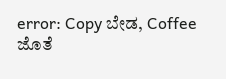error: Copy ಬೇಡ, Coffee ಜೊತೆ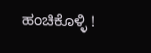ಹಂಚಿಕೊಳ್ಳಿ !